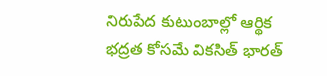నిరుపేద కుటుంబాల్లో ఆర్థిక భద్రత కోసమే వికసిత్ భారత్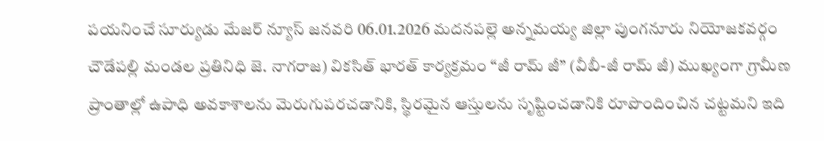పయనించే సూర్యుడు మేజర్ న్యూస్ జనవరి 06.01.2026 మదనపల్లె అన్నమయ్య జిల్లా పుంగనూరు నియోజకవర్గం చౌడేపల్లి మండల ప్రతినిధి జె. నాగరాజ) వికసిత్ భారత్ కార్యక్రమం “జీ రామ్ జీ” (వీబీ-జీ రామ్ జీ) ముఖ్యంగా గ్రామీణ ప్రాంతాల్లో ఉపాధి అవకాశాలను మెరుగుపరచడానికి, స్థిరమైన ఆస్తులను సృష్టించడానికి రూపొందించిన చట్టమని ఇది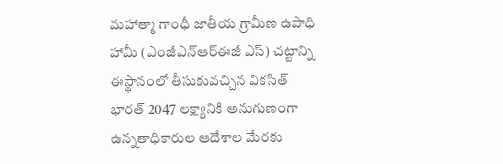మహాత్మా గాంధీ జాతీయ గ్రామీణ ఉపాధి హామీ (ఎంజీఎన్‌ఆర్‌ఈజీ ఎస్) చట్టాన్ని ఈస్థానంలో తీసుకువచ్చిన వికసిత్ భారత్ 2047 లక్ష్యానికి అనుగుణంగా ఉన్నతాధికారుల ఆదేశాల మేరకు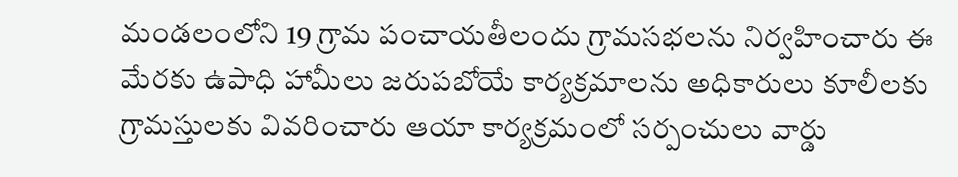మండలంలోని 19 గ్రామ పంచాయతీలందు గ్రామసభలను నిర్వహించారు ఈ మేరకు ఉపాధి హామీలు జరుపబోయే కార్యక్రమాలను అధికారులు కూలీలకు గ్రామస్తులకు వివరించారు ఆయా కార్యక్రమంలో సర్పంచులు వార్డు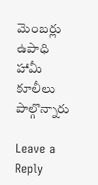మెంబర్లు ఉపాధి హామీ కూలీలు పాల్గొన్నారు

Leave a Reply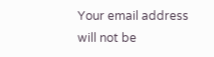Your email address will not be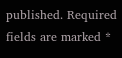published. Required fields are marked *